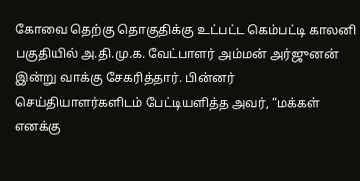கோவை தெற்கு தொகுதிக்கு உட்பட்ட கெம்பட்டி காலனி பகுதியில் அ.தி.மு.க. வேட்பாளர் அம்மன் அர்ஜுனன் இன்று வாக்கு சேகரித்தார். பின்னர் செய்தியாளர்களிடம் பேட்டியளித்த அவர், “மக்கள் எனக்கு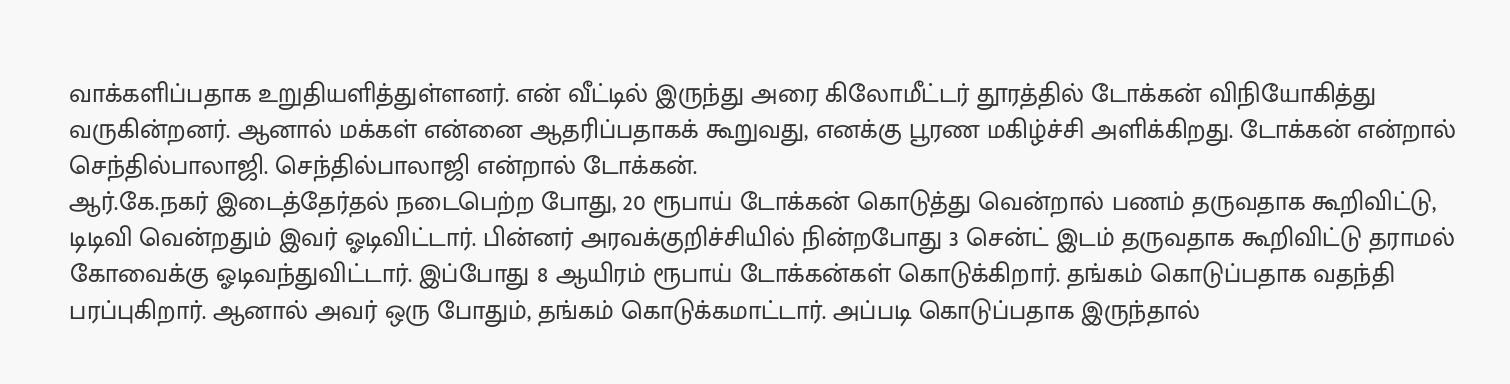வாக்களிப்பதாக உறுதியளித்துள்ளனர். என் வீட்டில் இருந்து அரை கிலோமீட்டர் தூரத்தில் டோக்கன் விநியோகித்து வருகின்றனர். ஆனால் மக்கள் என்னை ஆதரிப்பதாகக் கூறுவது, எனக்கு பூரண மகிழ்ச்சி அளிக்கிறது. டோக்கன் என்றால் செந்தில்பாலாஜி. செந்தில்பாலாஜி என்றால் டோக்கன்.
ஆர்.கே.நகர் இடைத்தேர்தல் நடைபெற்ற போது, 20 ரூபாய் டோக்கன் கொடுத்து வென்றால் பணம் தருவதாக கூறிவிட்டு, டிடிவி வென்றதும் இவர் ஓடிவிட்டார். பின்னர் அரவக்குறிச்சியில் நின்றபோது 3 சென்ட் இடம் தருவதாக கூறிவிட்டு தராமல் கோவைக்கு ஓடிவந்துவிட்டார். இப்போது 8 ஆயிரம் ரூபாய் டோக்கன்கள் கொடுக்கிறார். தங்கம் கொடுப்பதாக வதந்தி பரப்புகிறார். ஆனால் அவர் ஒரு போதும், தங்கம் கொடுக்கமாட்டார். அப்படி கொடுப்பதாக இருந்தால்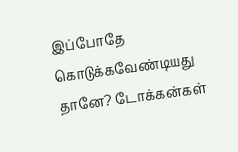இப்போதே கொடுக்கவேண்டியது தானே? டோக்கன்கள்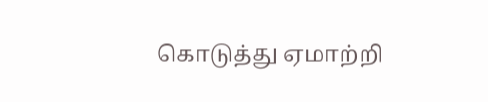கொடுத்து ஏமாற்றி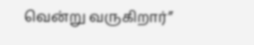வென்று வருகிறார்”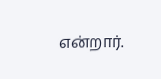என்றார்.